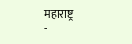महाराष्ट्र
-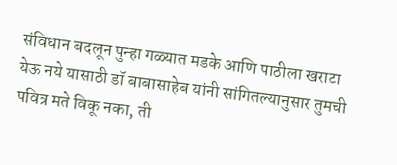संविधान बदलून पुन्हा गळ्यात मडके आणि पाठीला खराटा येऊ नये यासाठी डॉ बाबासाहेब यांनी सांगितल्यानुसार तुमची पवित्र मते विकू नका, ती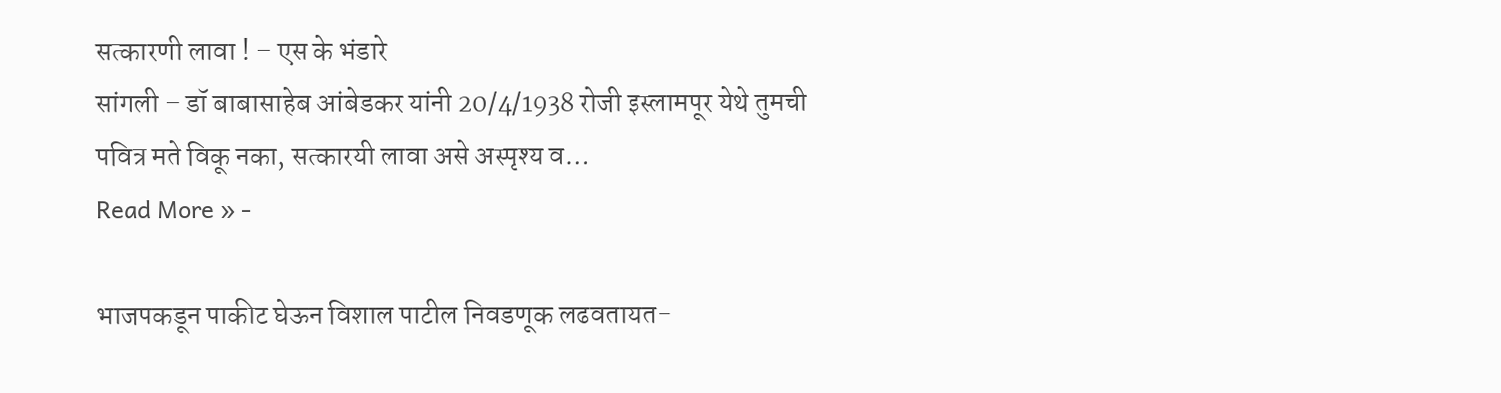सत्कारणी लावा ! – एस के भंडारे
सांगली – डॉ बाबासाहेब आंबेडकर यांनी 20/4/1938 रोजी इस्लामपूर येथे तुमची पवित्र मते विकू नका, सत्कारयी लावा असे अस्पृश्य व…
Read More » -

भाजपकडून पाकीट घेऊन विशाल पाटील निवडणूक लढवतायत-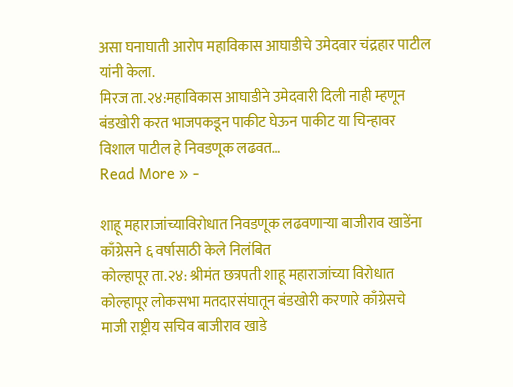असा घनाघाती आरोप महाविकास आघाडीचे उमेदवार चंद्रहार पाटील यांनी केला.
मिरज ता.२४:महाविकास आघाडीने उमेदवारी दिली नाही म्हणून बंडखोरी करत भाजपकडून पाकीट घेऊन पाकीट या चिन्हावर विशाल पाटील हे निवडणूक लढवत…
Read More » -

शाहू महाराजांच्याविरोधात निवडणूक लढवणाऱ्या बाजीराव खाडेंना काँग्रेसने ६ वर्षासाठी केले निलंबित
कोल्हापूर ता.२४: श्रीमंत छत्रपती शाहू महाराजांच्या विरोधात कोल्हापूर लोकसभा मतदारसंघातून बंडखोरी करणारे काँग्रेसचे माजी राष्ट्रीय सचिव बाजीराव खाडे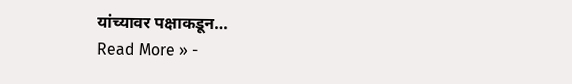यांच्यावर पक्षाकडून…
Read More » -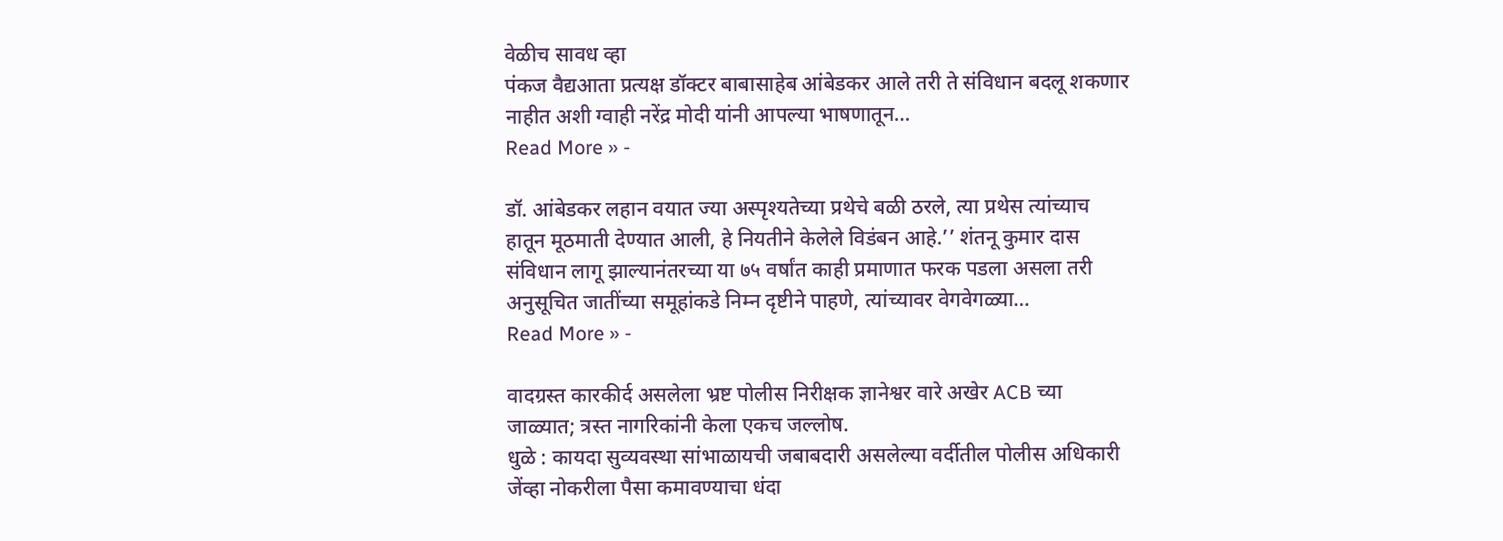वेळीच सावध व्हा
पंकज वैद्यआता प्रत्यक्ष डॉक्टर बाबासाहेब आंबेडकर आले तरी ते संविधान बदलू शकणार नाहीत अशी ग्वाही नरेंद्र मोदी यांनी आपल्या भाषणातून…
Read More » -

डॉ. आंबेडकर लहान वयात ज्या अस्पृश्यतेच्या प्रथेचे बळी ठरले, त्या प्रथेस त्यांच्याच हातून मूठमाती देण्यात आली, हे नियतीने केलेले विडंबन आहे.’’ शंतनू कुमार दास
संविधान लागू झाल्यानंतरच्या या ७५ वर्षांत काही प्रमाणात फरक पडला असला तरी अनुसूचित जातींच्या समूहांकडे निम्न दृष्टीने पाहणे, त्यांच्यावर वेगवेगळ्या…
Read More » -

वादग्रस्त कारकीर्द असलेला भ्रष्ट पोलीस निरीक्षक ज्ञानेश्वर वारे अखेर ACB च्या जाळ्यात; त्रस्त नागरिकांनी केला एकच जल्लोष.
धुळे : कायदा सुव्यवस्था सांभाळायची जबाबदारी असलेल्या वर्दीतील पोलीस अधिकारी जेंव्हा नोकरीला पैसा कमावण्याचा धंदा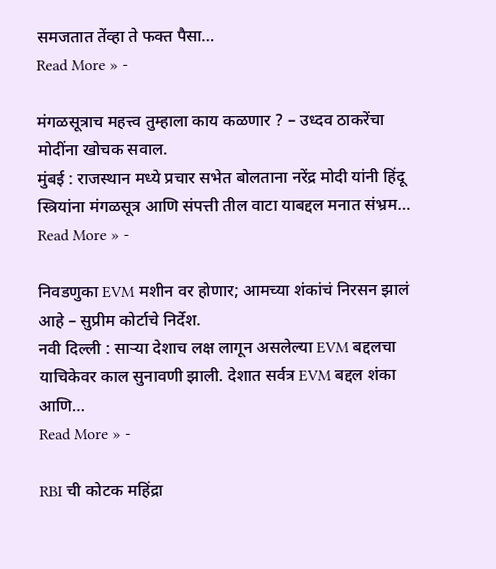समजतात तेंव्हा ते फक्त पैसा…
Read More » -

मंगळसूत्राच महत्त्व तुम्हाला काय कळणार ? – उध्दव ठाकरेंचा मोदींना खोचक सवाल.
मुंबई : राजस्थान मध्ये प्रचार सभेत बोलताना नरेंद्र मोदी यांनी हिंदू स्त्रियांना मंगळसूत्र आणि संपत्ती तील वाटा याबद्दल मनात संभ्रम…
Read More » -

निवडणुका EVM मशीन वर होणार; आमच्या शंकांचं निरसन झालं आहे – सुप्रीम कोर्टाचे निर्देश.
नवी दिल्ली : साऱ्या देशाच लक्ष लागून असलेल्या EVM बद्दलचा याचिकेवर काल सुनावणी झाली. देशात सर्वत्र EVM बद्दल शंका आणि…
Read More » -

RBI ची कोटक महिंद्रा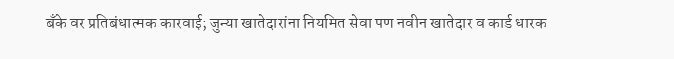बँके वर प्रतिबंधात्मक कारवाई; जुन्या खातेदारांना नियमित सेवा पण नवीन खातेदार व कार्ड धारक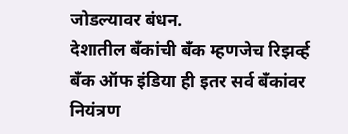जोडल्यावर बंधन.
देशातील बँकांची बँक म्हणजेच रिझर्व्ह बँक ऑफ इंडिया ही इतर सर्व बँकांवर नियंत्रण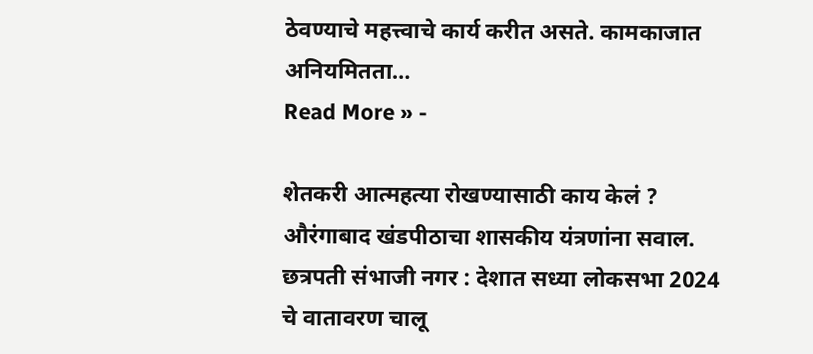ठेवण्याचे महत्त्वाचे कार्य करीत असते. कामकाजात अनियमितता…
Read More » -

शेतकरी आत्महत्या रोखण्यासाठी काय केलं ? औरंगाबाद खंडपीठाचा शासकीय यंत्रणांना सवाल.
छत्रपती संभाजी नगर : देशात सध्या लोकसभा 2024 चे वातावरण चालू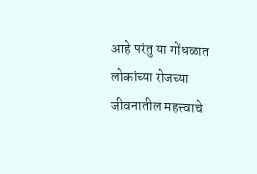आहे परंतु या गोंधळात लोकांच्या रोजच्या जीवनातील महत्त्वाचे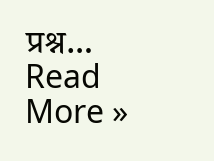प्रश्न…
Read More »